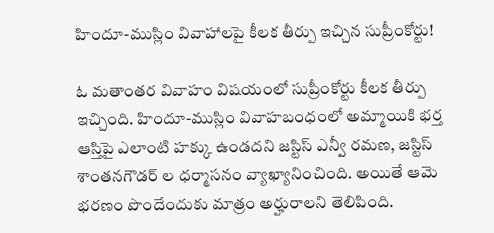హిందూ-ముస్లిం వివాహాలపై కీలక తీర్పు ఇచ్చిన సుప్రీంకోర్టు!

ఓ మతాంతర వివాహం విషయంలో సుప్రీంకోర్టు కీలక తీర్పు ఇచ్చింది. హిందూ-ముస్లిం వివాహబంధంలో అమ్మాయికి భర్త ఆస్తిపై ఎలాంటి హక్కు ఉండదని జస్టిస్ ఎన్వీ రమణ, జస్టిస్ శాంతనగౌడర్ ల ధర్మాసనం వ్యాఖ్యానించింది. అయితే ఆమె భరణం పొందేందుకు మాత్రం అర్హురాలని తెలిపింది.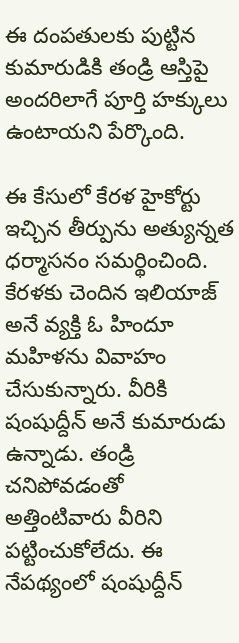ఈ దంపతులకు పుట్టిన కుమారుడికి తండ్రి ఆస్తిపై అందరిలాగే పూర్తి హక్కులు ఉంటాయని పేర్కొంది.

ఈ కేసులో కేరళ హైకోర్టు ఇచ్చిన తీర్పును అత్యున్నత ధర్మాసనం సమర్థించింది. కేరళకు చెందిన ఇలియాజ్ అనే వ్యక్తి ఓ హిందూ మహిళను వివాహం చేసుకున్నారు. వీరికి షంషుద్దీన్ అనే కుమారుడు ఉన్నాడు. తండ్రి చనిపోవడంతో అత్తింటివారు వీరిని పట్టించుకోలేదు. ఈ నేపథ్యంలో షంషుద్దీన్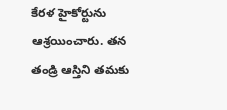కేరళ హైకోర్టును ఆశ్రయించారు. తన తండ్రి ఆస్తిని తమకు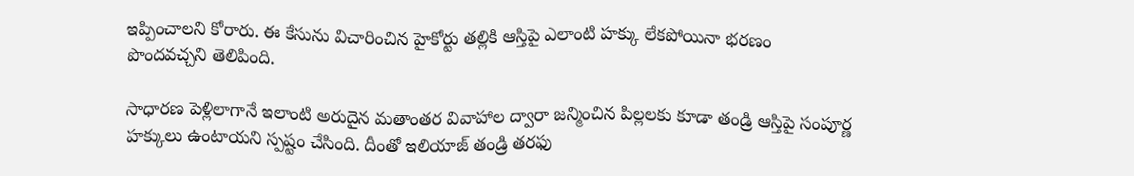ఇప్పించాలని కోరారు. ఈ కేసును విచారించిన హైకోర్టు తల్లికి ఆస్తిపై ఎలాంటి హక్కు లేకపోయినా భరణం పొందవచ్చని తెలిపింది.

సాధారణ పెళ్లిలాగానే ఇలాంటి అరుదైన మతాంతర వివాహాల ద్వారా జన్మించిన పిల్లలకు కూడా తండ్రి ఆస్తిపై సంపూర్ణ హక్కులు ఉంటాయని స్పష్టం చేసింది. దీంతో ఇలియాజ్ తండ్రి తరఫు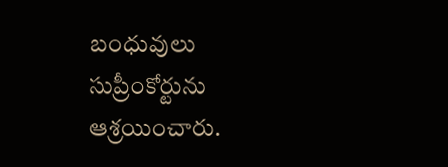బంధువులు సుప్రీంకోర్టును ఆశ్రయించారు.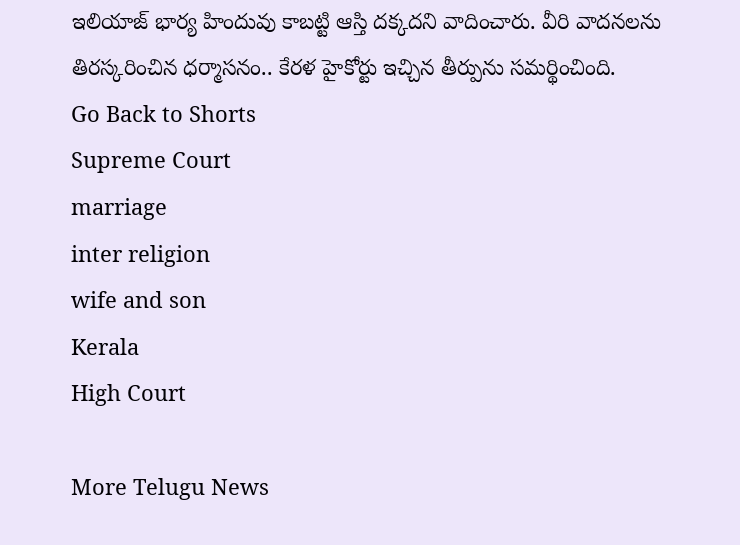ఇలియాజ్ భార్య హిందువు కాబట్టి ఆస్తి దక్కదని వాదించారు. వీరి వాదనలను తిరస్కరించిన ధర్మాసనం.. కేరళ హైకోర్టు ఇచ్చిన తీర్పును సమర్థించింది.
Go Back to Shorts
Supreme Court
marriage
inter religion
wife and son
Kerala
High Court

More Telugu News